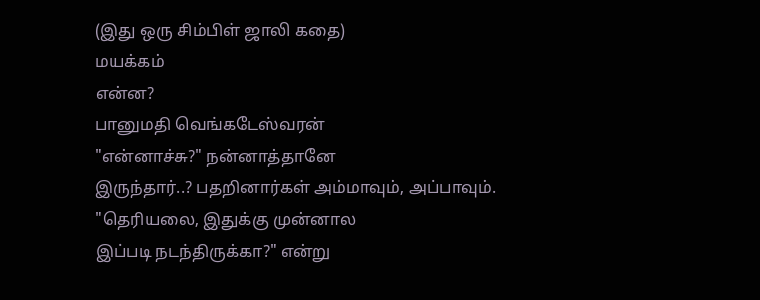(இது ஒரு சிம்பிள் ஜாலி கதை)
மயக்கம்
என்ன?
பானுமதி வெங்கடேஸ்வரன்
"என்னாச்சு?" நன்னாத்தானே
இருந்தார்..? பதறினார்கள் அம்மாவும், அப்பாவும்.
"தெரியலை, இதுக்கு முன்னால
இப்படி நடந்திருக்கா?" என்று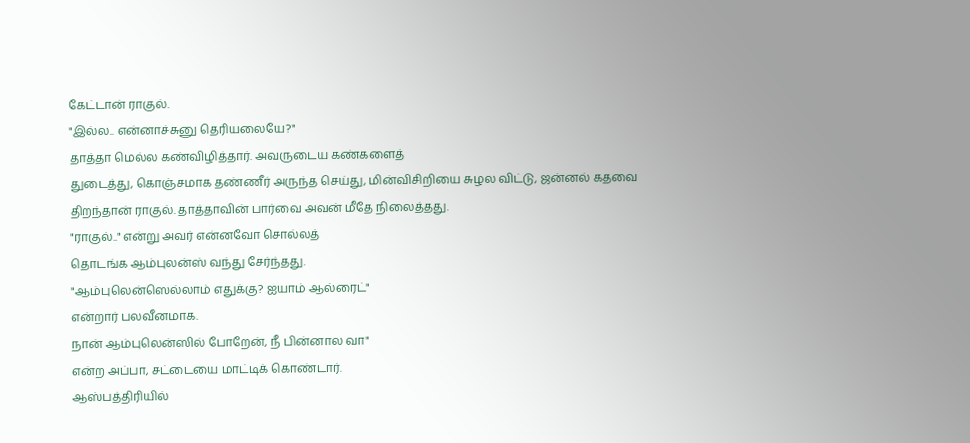கேட்டான் ராகுல்.
"இல்ல.. என்னாச்சுனு தெரியலையே?"
தாத்தா மெல்ல கண்விழித்தார். அவருடைய கண்களைத்
துடைத்து, கொஞ்சமாக தண்ணீர் அருந்த செய்து, மின்விசிறியை சுழல விட்டு, ஜன்னல் கதவை
திறந்தான் ராகுல். தாத்தாவின் பார்வை அவன் மீதே நிலைத்தது.
"ராகுல்.." என்று அவர் என்னவோ சொல்லத்
தொடங்க ஆம்புலன்ஸ் வந்து சேர்ந்தது.
"ஆம்புலென்ஸெல்லாம் எதுக்கு? ஐயாம் ஆல்ரைட்"
என்றார் பலவீனமாக.
நான் ஆம்புலென்ஸில் போறேன், நீ பின்னால வா"
என்ற அப்பா, சட்டையை மாட்டிக் கொண்டார்.
ஆஸ்பத்திரியில்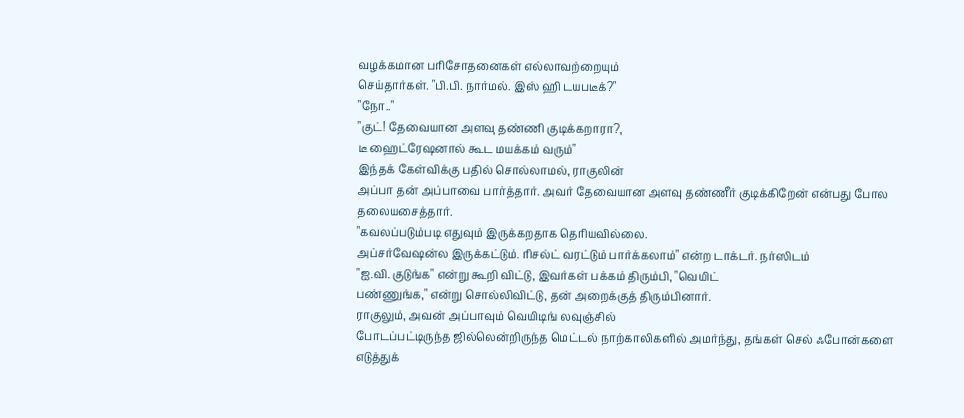வழக்கமான பரிசோதனைகள் எல்லாவற்றையும்
செய்தார்கள். "பி.பி. நார்மல். இஸ் ஹி டயபடீக்?"
"நோ.."
"குட்! தேவையான அளவு தண்ணி குடிக்கறாரா?,
டீ ஹைட்ரேஷனால் கூட மயக்கம் வரும்"
இந்தக் கேள்விக்கு பதில் சொல்லாமல், ராகுலின்
அப்பா தன் அப்பாவை பார்த்தார். அவர் தேவையான அளவு தண்ணீர் குடிக்கிறேன் என்பது போல
தலையசைத்தார்.
"கவலப்படும்படி எதுவும் இருக்கறதாக தெரியவில்லை.
அப்சர்வேஷன்ல இருக்கட்டும். ரிசல்ட் வரட்டும் பார்க்கலாம்" என்ற டாக்டர். நர்ஸிடம்
"ஐ.வி. குடுங்க" என்று கூறி விட்டு, இவர்கள் பக்கம் திரும்பி, "வெயிட்
பண்ணுங்க," என்று சொல்லிவிட்டு, தன் அறைக்குத் திரும்பினார்.
ராகுலும், அவன் அப்பாவும் வெயிடிங் லவுஞ்சில்
போடப்பட்டிருந்த ஜில்லென்றிருந்த மெட்டல் நாற்காலிகளில் அமர்ந்து, தங்கள் செல் ஃபோன்களை
எடுத்துக்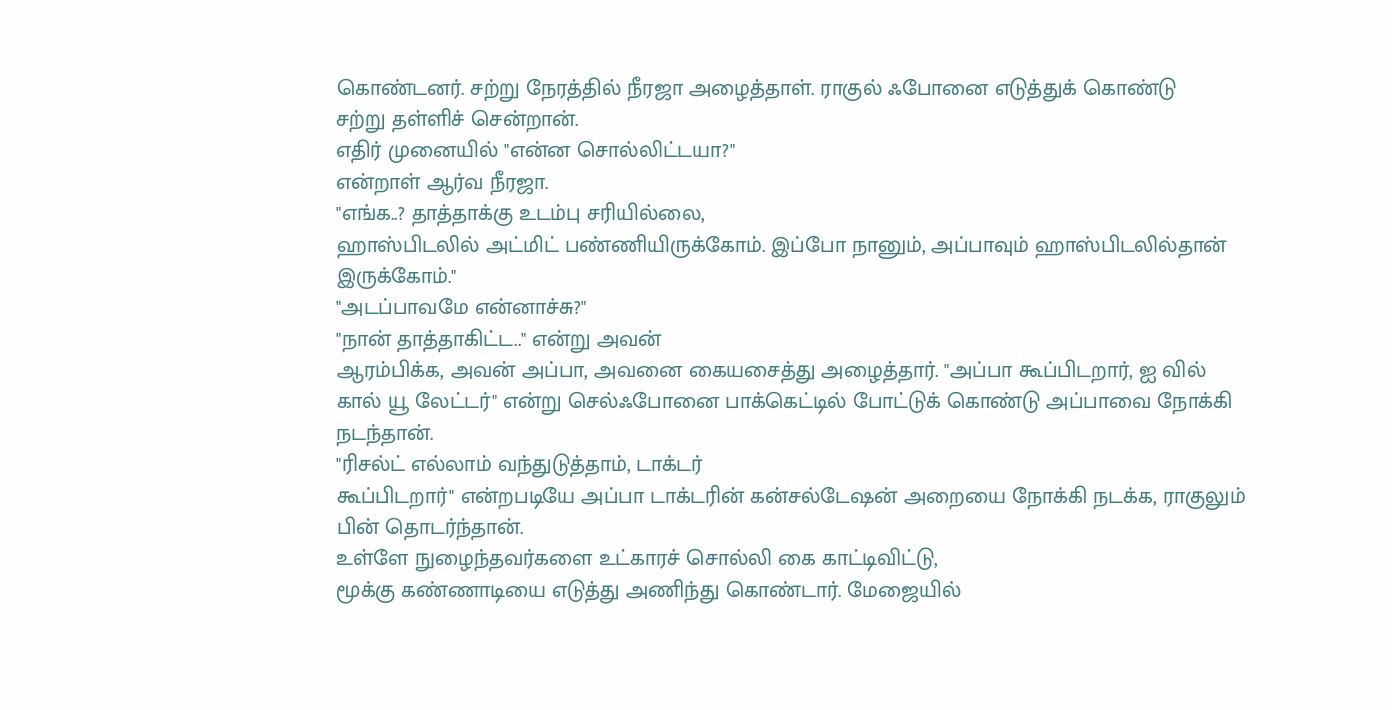கொண்டனர். சற்று நேரத்தில் நீரஜா அழைத்தாள். ராகுல் ஃபோனை எடுத்துக் கொண்டு
சற்று தள்ளிச் சென்றான்.
எதிர் முனையில் "என்ன சொல்லிட்டயா?"
என்றாள் ஆர்வ நீரஜா.
"எங்க..? தாத்தாக்கு உடம்பு சரியில்லை,
ஹாஸ்பிடலில் அட்மிட் பண்ணியிருக்கோம். இப்போ நானும், அப்பாவும் ஹாஸ்பிடலில்தான் இருக்கோம்."
"அடப்பாவமே என்னாச்சு?"
"நான் தாத்தாகிட்ட.." என்று அவன்
ஆரம்பிக்க, அவன் அப்பா, அவனை கையசைத்து அழைத்தார். "அப்பா கூப்பிடறார், ஐ வில்
கால் யூ லேட்டர்" என்று செல்ஃபோனை பாக்கெட்டில் போட்டுக் கொண்டு அப்பாவை நோக்கி
நடந்தான்.
"ரிசல்ட் எல்லாம் வந்துடுத்தாம், டாக்டர்
கூப்பிடறார்" என்றபடியே அப்பா டாக்டரின் கன்சல்டேஷன் அறையை நோக்கி நடக்க, ராகுலும்
பின் தொடர்ந்தான்.
உள்ளே நுழைந்தவர்களை உட்காரச் சொல்லி கை காட்டிவிட்டு,
மூக்கு கண்ணாடியை எடுத்து அணிந்து கொண்டார். மேஜையில்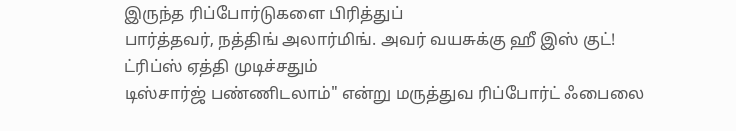இருந்த ரிப்போர்டுகளை பிரித்துப்
பார்த்தவர், நத்திங் அலார்மிங். அவர் வயசுக்கு ஹீ இஸ் குட்! ட்ரிப்ஸ் ஏத்தி முடிச்சதும்
டிஸ்சார்ஜ் பண்ணிடலாம்" என்று மருத்துவ ரிப்போர்ட் ஃபைலை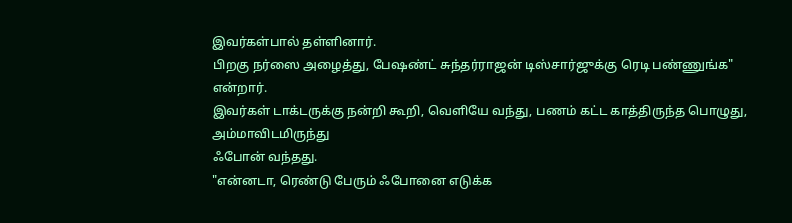இவர்கள்பால் தள்ளினார்.
பிறகு நர்ஸை அழைத்து, பேஷண்ட் சுந்தர்ராஜன் டிஸ்சார்ஜுக்கு ரெடி பண்ணுங்க" என்றார்.
இவர்கள் டாக்டருக்கு நன்றி கூறி, வெளியே வந்து, பணம் கட்ட காத்திருந்த பொழுது, அம்மாவிடமிருந்து
ஃபோன் வந்தது.
"என்னடா, ரெண்டு பேரும் ஃபோனை எடுக்க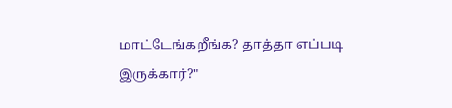மாட்டேங்கறீங்க? தாத்தா எப்படி இருக்கார்?"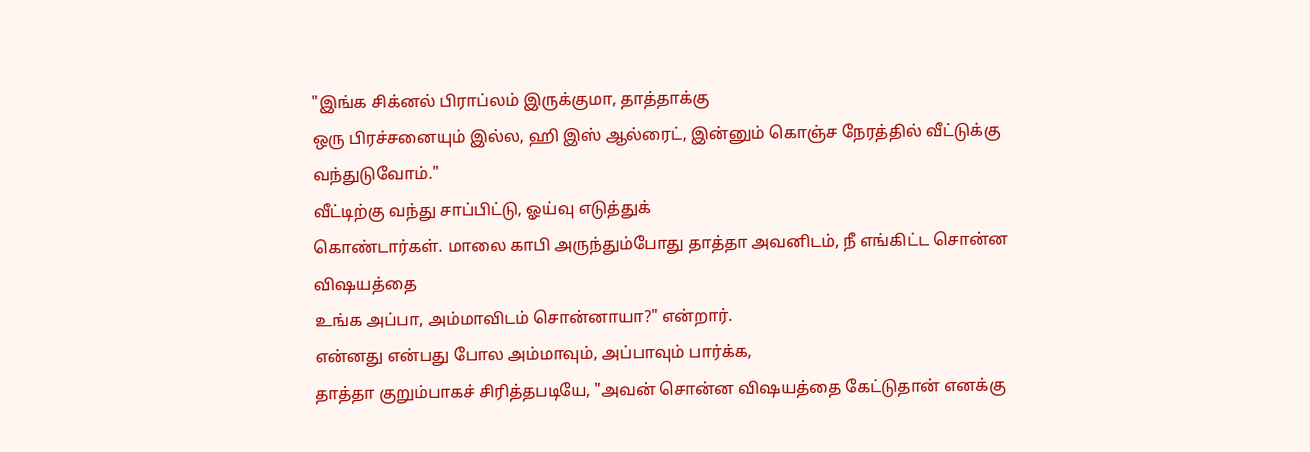"இங்க சிக்னல் பிராப்லம் இருக்குமா, தாத்தாக்கு
ஒரு பிரச்சனையும் இல்ல, ஹி இஸ் ஆல்ரைட், இன்னும் கொஞ்ச நேரத்தில் வீட்டுக்கு வந்துடுவோம்."
வீட்டிற்கு வந்து சாப்பிட்டு, ஓய்வு எடுத்துக்
கொண்டார்கள். மாலை காபி அருந்தும்போது தாத்தா அவனிடம், நீ எங்கிட்ட சொன்ன விஷயத்தை
உங்க அப்பா, அம்மாவிடம் சொன்னாயா?" என்றார்.
என்னது என்பது போல அம்மாவும், அப்பாவும் பார்க்க,
தாத்தா குறும்பாகச் சிரித்தபடியே, "அவன் சொன்ன விஷயத்தை கேட்டுதான் எனக்கு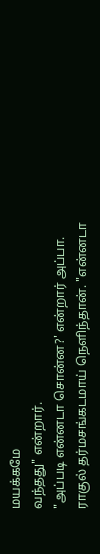மயக்கமே
வந்தது" என்றார்.
"அப்படி என்னடா சொன்ன?' என்றார் அப்பா.
ராகுல் தர்மசங்கடமாய் நெளிந்தான். "என்னடா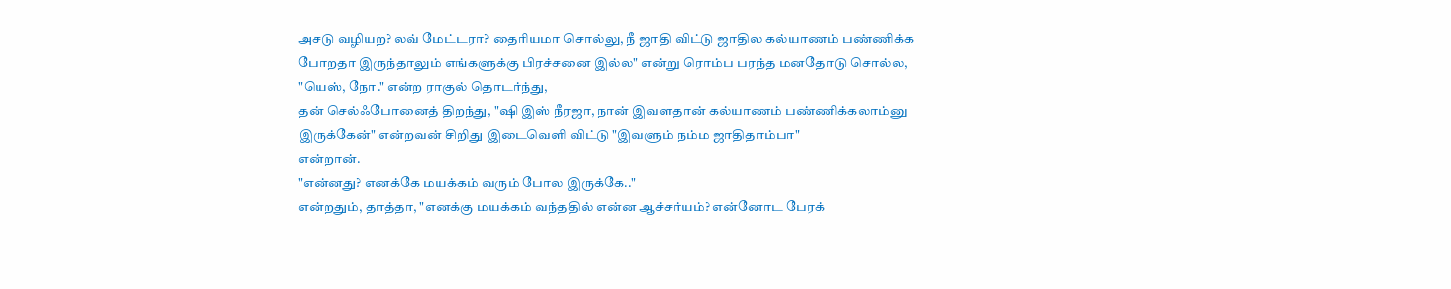அசடு வழியற? லவ் மேட்டரா? தைரியமா சொல்லு, நீ ஜாதி விட்டு ஜாதில கல்யாணம் பண்ணிக்க
போறதா இருந்தாலும் எங்களுக்கு பிரச்சனை இல்ல" என்று ரொம்ப பரந்த மனதோடு சொல்ல,
"யெஸ், நோ." என்ற ராகுல் தொடர்ந்து,
தன் செல்ஃபோனைத் திறந்து, "ஷி இஸ் நீரஜா, நான் இவளதான் கல்யாணம் பண்ணிக்கலாம்னு
இருக்கேன்" என்றவன் சிறிது இடைவெளி விட்டு "இவளும் நம்ம ஜாதிதாம்பா"
என்றான்.
"என்னது? எனக்கே மயக்கம் வரும் போல இருக்கே.."
என்றதும், தாத்தா, "எனக்கு மயக்கம் வந்ததில் என்ன ஆச்சர்யம்? என்னோட பேரக்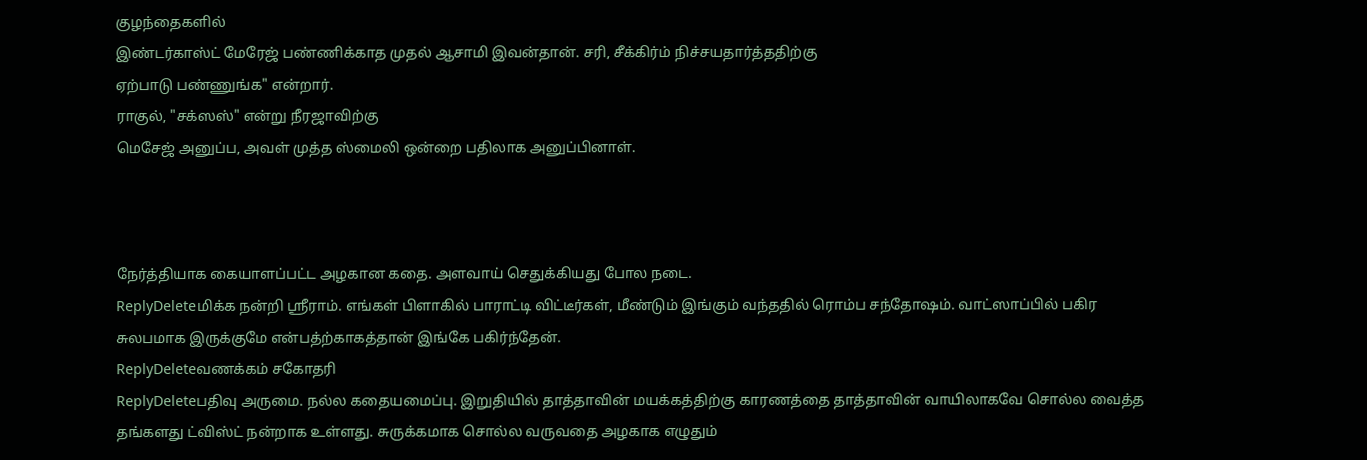குழந்தைகளில்
இண்டர்காஸ்ட் மேரேஜ் பண்ணிக்காத முதல் ஆசாமி இவன்தான். சரி, சீக்கிர்ம் நிச்சயதார்த்ததிற்கு
ஏற்பாடு பண்ணுங்க" என்றார்.
ராகுல், "சக்ஸஸ்" என்று நீரஜாவிற்கு
மெசேஜ் அனுப்ப, அவள் முத்த ஸ்மைலி ஒன்றை பதிலாக அனுப்பினாள்.



நேர்த்தியாக கையாளப்பட்ட அழகான கதை. அளவாய் செதுக்கியது போல நடை.
ReplyDeleteமிக்க நன்றி ஸ்ரீராம். எங்கள் பிளாகில் பாராட்டி விட்டீர்கள், மீண்டும் இங்கும் வந்ததில் ரொம்ப சந்தோஷம். வாட்ஸாப்பில் பகிர சுலபமாக இருக்குமே என்பத்ற்காகத்தான் இங்கே பகிர்ந்தேன்.
ReplyDeleteவணக்கம் சகோதரி
ReplyDeleteபதிவு அருமை. நல்ல கதையமைப்பு. இறுதியில் தாத்தாவின் மயக்கத்திற்கு காரணத்தை தாத்தாவின் வாயிலாகவே சொல்ல வைத்த தங்களது ட்விஸ்ட் நன்றாக உள்ளது. சுருக்கமாக சொல்ல வருவதை அழகாக எழுதும்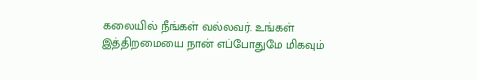கலையில் நீங்கள் வல்லவர். உங்கள் இத்திறமையை நான் எப்போதுமே மிகவும்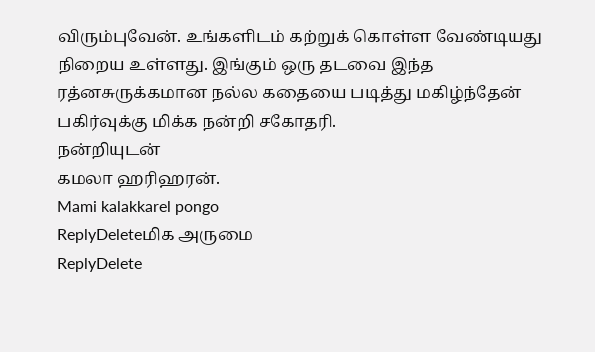விரும்புவேன். உங்களிடம் கற்றுக் கொள்ள வேண்டியது நிறைய உள்ளது. இங்கும் ஒரு தடவை இந்த ரத்னசுருக்கமான நல்ல கதையை படித்து மகிழ்ந்தேன் பகிர்வுக்கு மிக்க நன்றி சகோதரி.
நன்றியுடன்
கமலா ஹரிஹரன்.
Mami kalakkarel pongo
ReplyDeleteமிக அருமை
ReplyDelete